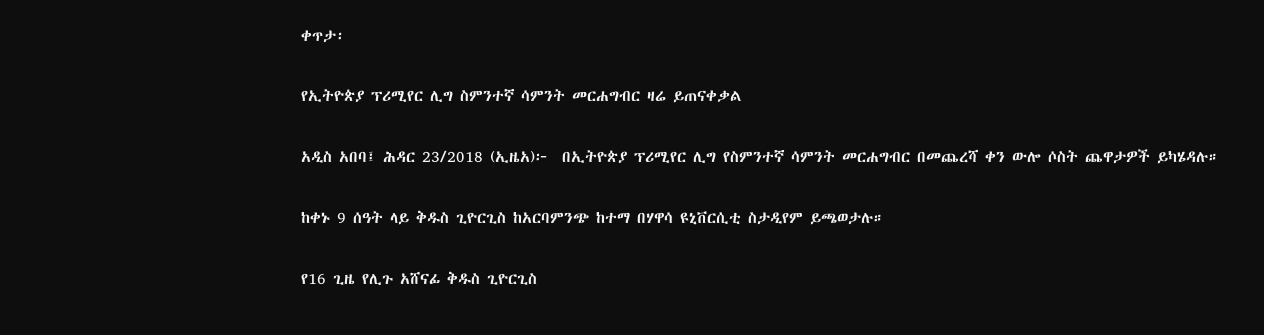ቀጥታ፡

የኢትዮጵያ ፕሪሚየር ሊግ ስምንተኛ ሳምንት መርሐግብር ዛሬ ይጠናቀቃል

አዲስ አበባ፤ ሕዳር 23/2018 (ኢዜአ)፦  በኢትዮጵያ ፕሪሚየር ሊግ የስምንተኛ ሳምንት መርሐግብር በመጨረሻ ቀን ውሎ ሶስት ጨዋታዎች ይካሄዳሉ።

ከቀኑ 9 ሰዓት ላይ ቅዱስ ጊዮርጊስ ከአርባምንጭ ከተማ በሃዋሳ ዩኒቨርሲቲ ስታዲየም ይጫወታሉ።

የ16 ጊዜ የሊጉ አሸናፊ ቅዱስ ጊዮርጊስ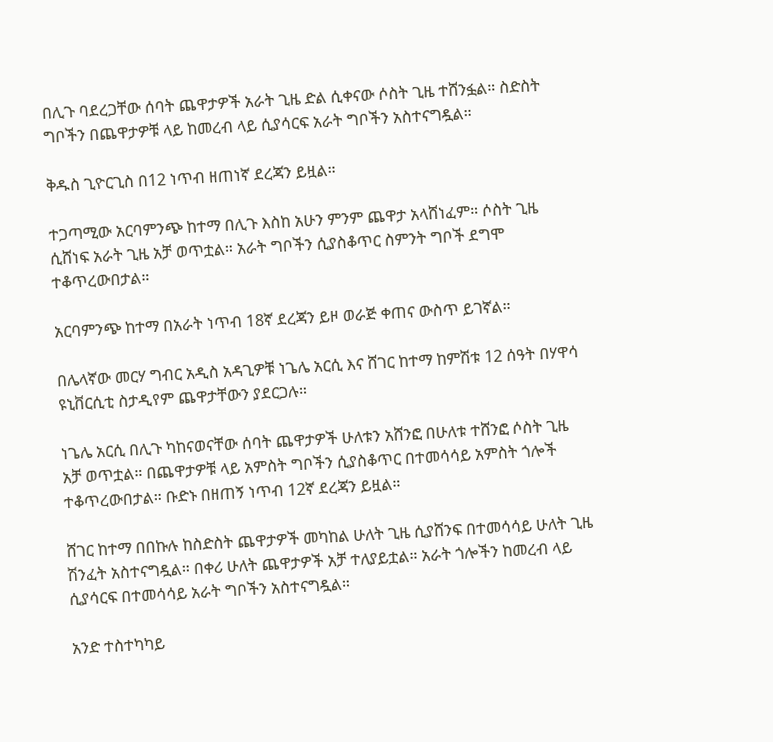በሊጉ ባደረጋቸው ሰባት ጨዋታዎች አራት ጊዜ ድል ሲቀናው ሶስት ጊዜ ተሸንፏል። ስድስት ግቦችን በጨዋታዎቹ ላይ ከመረብ ላይ ሲያሳርፍ አራት ግቦችን አስተናግዷል።

ቅዱስ ጊዮርጊስ በ12 ነጥብ ዘጠነኛ ደረጃን ይዟል።

ተጋጣሚው አርባምንጭ ከተማ በሊጉ እስከ አሁን ምንም ጨዋታ አላሸነፈም። ሶስት ጊዜ ሲሸነፍ አራት ጊዜ አቻ ወጥቷል። አራት ግቦችን ሲያስቆጥር ስምንት ግቦች ደግሞ ተቆጥረውበታል።

አርባምንጭ ከተማ በአራት ነጥብ 18ኛ ደረጃን ይዞ ወራጅ ቀጠና ውስጥ ይገኛል።

በሌላኛው መርሃ ግብር አዲስ አዳጊዎቹ ነጌሌ አርሲ እና ሸገር ከተማ ከምሽቱ 12 ሰዓት በሃዋሳ ዩኒቨርሲቲ ስታዲየም ጨዋታቸውን ያደርጋሉ።

ነጌሌ አርሲ በሊጉ ካከናወናቸው ሰባት ጨዋታዎች ሁለቱን አሸንፎ በሁለቱ ተሸንፎ ሶስት ጊዜ አቻ ወጥቷል። በጨዋታዎቹ ላይ አምስት ግቦችን ሲያስቆጥር በተመሳሳይ አምስት ጎሎች ተቆጥረውበታል። ቡድኑ በዘጠኝ ነጥብ 12ኛ ደረጃን ይዟል።

ሸገር ከተማ በበኩሉ ከስድስት ጨዋታዎች መካከል ሁለት ጊዜ ሲያሸንፍ በተመሳሳይ ሁለት ጊዜ ሽንፈት አስተናግዷል። በቀሪ ሁለት ጨዋታዎች አቻ ተለያይቷል። አራት ጎሎችን ከመረብ ላይ ሲያሳርፍ በተመሳሳይ አራት ግቦችን አስተናግዷል።

አንድ ተስተካካይ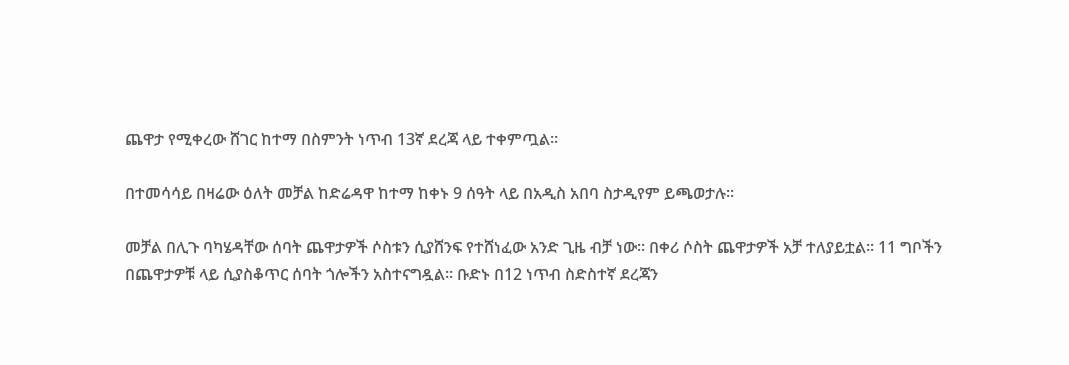ጨዋታ የሚቀረው ሸገር ከተማ በስምንት ነጥብ 13ኛ ደረጃ ላይ ተቀምጧል።

በተመሳሳይ በዛሬው ዕለት መቻል ከድሬዳዋ ከተማ ከቀኑ 9 ሰዓት ላይ በአዲስ አበባ ስታዲየም ይጫወታሉ።

መቻል በሊጉ ባካሄዳቸው ሰባት ጨዋታዎች ሶስቱን ሲያሸንፍ የተሸነፈው አንድ ጊዜ ብቻ ነው። በቀሪ ሶስት ጨዋታዎች አቻ ተለያይቷል። 11 ግቦችን በጨዋታዎቹ ላይ ሲያስቆጥር ሰባት ጎሎችን አስተናግዷል። ቡድኑ በ12 ነጥብ ስድስተኛ ደረጃን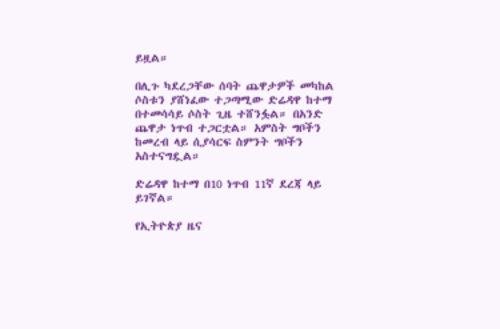ይዟል።

በሊጉ ካደረጋቸው ሰባት ጨዋታዎች መካከል ሶስቱን ያሸነፈው ተጋጣሚው ድሬዳዋ ከተማ በተመሳሳይ ሶስት ጊዜ ተሸንፏል። በአንድ ጨዋታ ነጥብ ተጋርቷል። አምስት ግቦችን ከመረብ ላይ ሲያሳርፍ ስምንት ግቦችን አስተናግዷል።

ድሬዳዋ ከተማ በ10 ነጥብ 11ኛ ደረጃ ላይ ይገኛል።

የኢትዮጵያ ዜና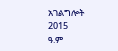አገልግሎት
2015
ዓ.ም